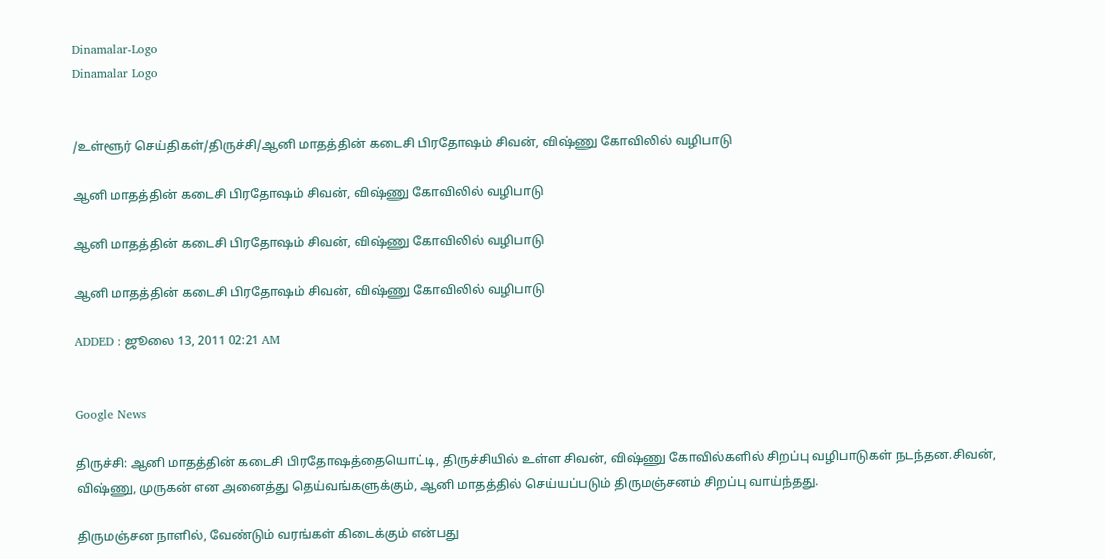Dinamalar-Logo
Dinamalar Logo


/உள்ளூர் செய்திகள்/திருச்சி/ஆனி மாதத்தின் கடைசி பிரதோஷம் சிவன், விஷ்ணு கோவிலில் வழிபாடு

ஆனி மாதத்தின் கடைசி பிரதோஷம் சிவன், விஷ்ணு கோவிலில் வழிபாடு

ஆனி மாதத்தின் கடைசி பிரதோஷம் சிவன், விஷ்ணு கோவிலில் வழிபாடு

ஆனி மாதத்தின் கடைசி பிரதோஷம் சிவன், விஷ்ணு கோவிலில் வழிபாடு

ADDED : ஜூலை 13, 2011 02:21 AM


Google News

திருச்சி: ஆனி மாதத்தின் கடைசி பிரதோஷத்தையொட்டி, திருச்சியில் உள்ள சிவன், விஷ்ணு கோவில்களில் சிறப்பு வழிபாடுகள் நடந்தன.சிவன், விஷ்ணு, முருகன் என அனைத்து தெய்வங்களுக்கும், ஆனி மாதத்தில் செய்யப்படும் திருமஞ்சனம் சிறப்பு வாய்ந்தது.

திருமஞ்சன நாளில், வேண்டும் வரங்கள் கிடைக்கும் என்பது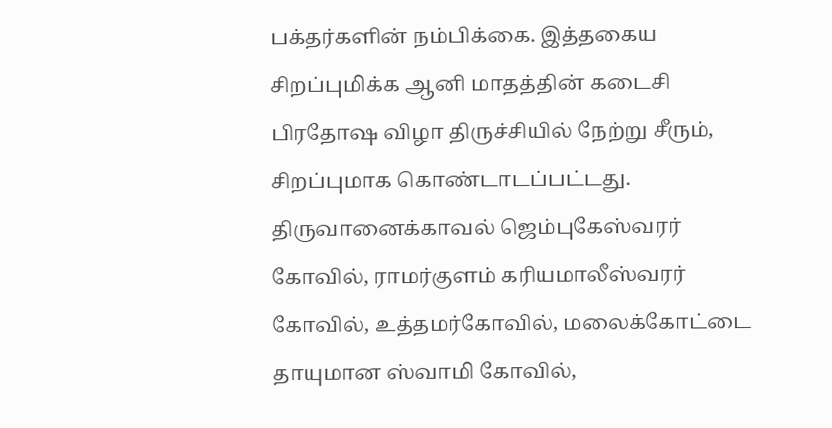பக்தர்களின் நம்பிக்கை. இத்தகைய சிறப்புமிக்க ஆனி மாதத்தின் கடைசி பிரதோஷ விழா திருச்சியில் நேற்று சீரும், சிறப்புமாக கொண்டாடப்பட்டது. திருவானைக்காவல் ஜெம்புகேஸ்வரர் கோவில், ராமர்குளம் கரியமாலீஸ்வரர் கோவில், உத்தமர்கோவில், மலைக்கோட்டை தாயுமான ஸ்வாமி கோவில்,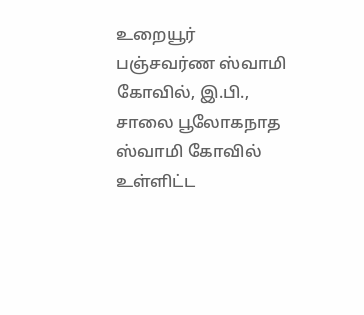உறையூர் பஞ்சவர்ண ஸ்வாமி கோவில், இ.பி., சாலை பூலோகநாத ஸ்வாமி கோவில் உள்ளிட்ட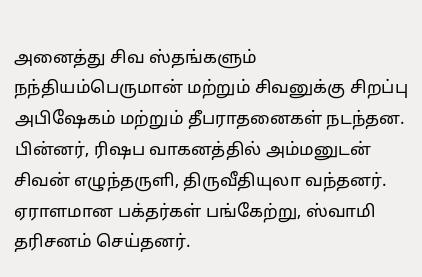அனைத்து சிவ ஸ்தங்களும் நந்தியம்பெருமான் மற்றும் சிவனுக்கு சிறப்பு அபிஷேகம் மற்றும் தீபராதனைகள் நடந்தன. பின்னர், ரிஷப வாகனத்தில் அம்மனுடன் சிவன் எழுந்தருளி, திருவீதியுலா வந்தனர். ஏராளமான பக்தர்கள் பங்கேற்று, ஸ்வாமி தரிசனம் செய்தனர்.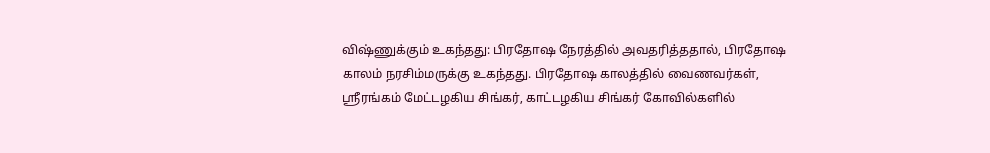விஷ்ணுக்கும் உகந்தது: பிரதோஷ நேரத்தில் அவதரித்ததால், பிரதோஷ காலம் நரசிம்மருக்கு உகந்தது. பிரதோஷ காலத்தில் வைணவர்கள், ஸ்ரீரங்கம் மேட்டழகிய சிங்கர், காட்டழகிய சிங்கர் கோவில்களில்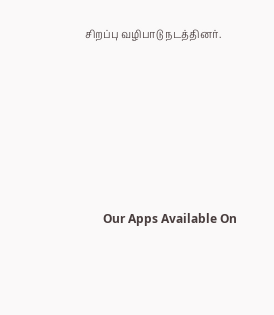சிறப்பு வழிபாடு நடத்தினர்.







      Our Apps Available On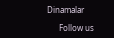Dinamalar

      Follow us